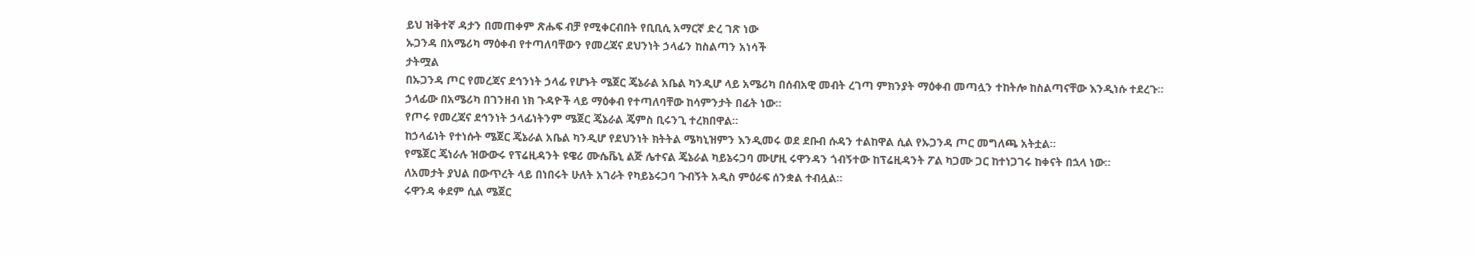ይህ ዝቅተኛ ዳታን በመጠቀም ጽሑፍ ብቻ የሚቀርብበት የቢቢሲ አማርኛ ድረ ገጽ ነው
ኡጋንዳ በአሜሪካ ማዕቀብ የተጣለባቸውን የመረጃና ደህንነት ኃላፊን ከስልጣን አነሳች
ታትሟል
በኡጋንዳ ጦር የመረጃና ደኅንነት ኃላፊ የሆኑት ሜጀር ጄኔራል አቤል ካንዲሆ ላይ አሜሪካ በሰብአዊ መብት ረገጣ ምክንያት ማዕቀብ መጣሏን ተከትሎ ከስልጣናቸው እንዲነሱ ተደረጉ።
ኃላፊው በአሜሪካ በገንዘብ ነክ ጉዳዮች ላይ ማዕቀብ የተጣለባቸው ከሳምንታት በፊት ነው።
የጦሩ የመረጃና ደኅንነት ኃላፊነትንም ሜጀር ጄኔራል ጄምስ ቢሩንጊ ተረክበዋል።
ከኃላፊነት የተነሱት ሜጀር ጄኔራል አቤል ካንዲሆ የደህንነት ክትትል ሜካኒዝምን እንዲመሩ ወደ ደቡብ ሱዳን ተልከዋል ሲል የኡጋንዳ ጦር መግለጫ አትቷል።
የሜጀር ጄነራሉ ዝውውሩ የፕሬዚዳንት ዩዌሪ ሙሴቬኒ ልጅ ሌተናል ጄኔራል ካይኔሩጋባ ሙሆዚ ሩዋንዳን ጎብኝተው ከፕሬዚዳንት ፖል ካጋሙ ጋር ከተነጋገሩ ከቀናት በኋላ ነው።
ለአመታት ያህል በውጥረት ላይ በነበሩት ሁለት አገራት የካይኔሩጋባ ጉብኝት አዲስ ምዕራፍ ሰንቋል ተብሏል።
ሩዋንዳ ቀደም ሲል ሜጀር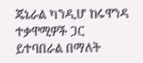ጄኔራል ካንዲሆ ከሩዋንዳ ተቃዋሚዎች ጋር ይተባበራል በማለት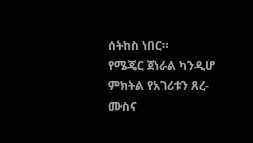ሰትከስ ነበር።
የሜጄር ጀነራል ካንዲሆ ምክትል የአገሪቱን ጸረ-ሙስና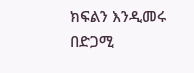ክፍልን እንዲመሩ በድጋሚ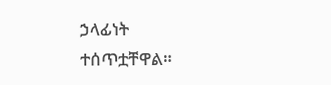ኃላፊነት ተሰጥቷቸዋል።